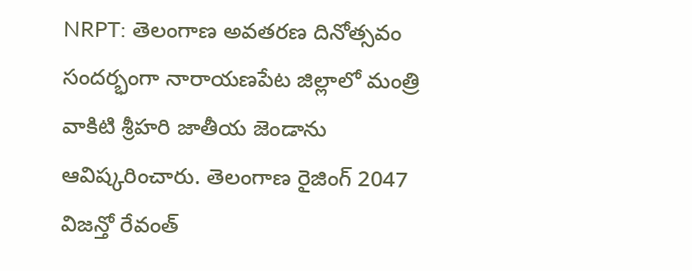NRPT: తెలంగాణ అవతరణ దినోత్సవం సందర్భంగా నారాయణపేట జిల్లాలో మంత్రి వాకిటి శ్రీహరి జాతీయ జెండాను ఆవిష్కరించారు. తెలంగాణ రైజింగ్ 2047 విజన్తో రేవంత్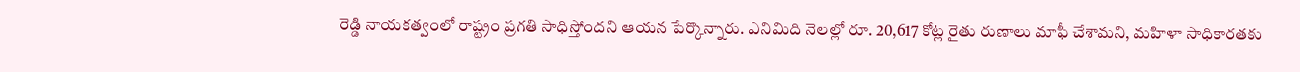రెడ్డి నాయకత్వంలో రాష్ట్రం ప్రగతి సాధిస్తోందని ఆయన పేర్కొన్నారు. ఎనిమిది నెలల్లో రూ. 20,617 కోట్ల రైతు రుణాలు మాఫీ చేశామని, మహిళా సాధికారతకు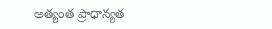అత్యంత ప్రాధాన్యత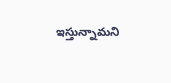ఇస్తున్నామని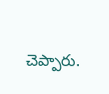చెప్పారు.